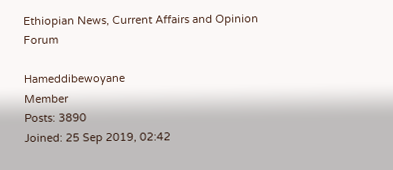Ethiopian News, Current Affairs and Opinion Forum

Hameddibewoyane
Member
Posts: 3890
Joined: 25 Sep 2019, 02:42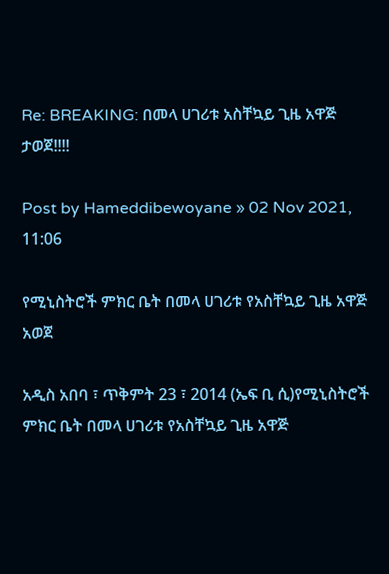Re: BREAKING: በመላ ሀገሪቱ አስቸኳይ ጊዜ አዋጅ ታወጀ!!!!

Post by Hameddibewoyane » 02 Nov 2021, 11:06

የሚኒስትሮች ምክር ቤት በመላ ሀገሪቱ የአስቸኳይ ጊዜ አዋጅ አወጀ

አዲስ አበባ ፣ ጥቅምት 23 ፣ 2014 (ኤፍ ቢ ሲ)የሚኒስትሮች ምክር ቤት በመላ ሀገሪቱ የአስቸኳይ ጊዜ አዋጅ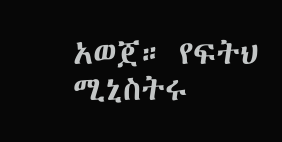አወጀ። የፍትህ ሚኒስትሩ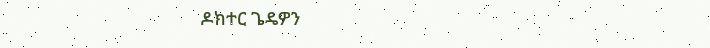ዶክተር ጌዴዎን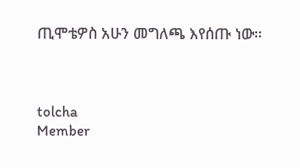ጢሞቴዎስ አሁን መግለጫ እየሰጡ ነው።



tolcha
Member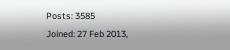Posts: 3585
Joined: 27 Feb 2013,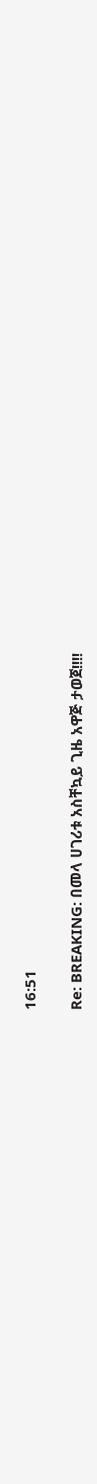16:51

Re: BREAKING: በመላ ሀገሪቱ አስቸኳይ ጊዜ አዋጅ ታወጀ!!!!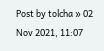Post by tolcha » 02 Nov 2021, 11:07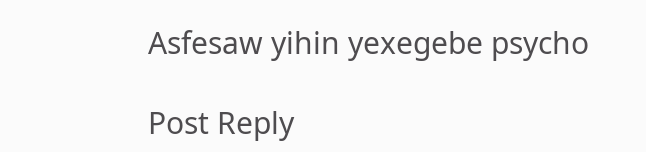Asfesaw yihin yexegebe psycho

Post Reply